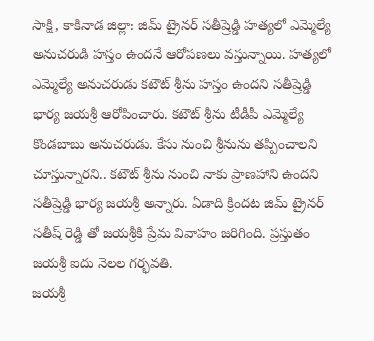సాక్షి, కాకినాడ జిల్లా: జిమ్ ట్రైనర్ సతీష్రెడ్డి హత్యలో ఎమ్మెల్యే అనుచరుడి హస్తం ఉందనే ఆరోపణలు వస్తున్నాయి. హత్యలో ఎమ్మెల్యే అనుచరుడు కటౌట్ శ్రీను హస్తం ఉందని సతీష్రెడ్డి భార్య జయశ్రీ ఆరోపించారు. కటౌట్ శ్రీను టీడీపీ ఎమ్మెల్యే కొండబాబు అనుచరుడు. కేసు నుంచి శ్రీనును తప్పించాలని చూస్తున్నారని.. కటౌట్ శ్రీను నుంచి నాకు ప్రాణహాని ఉందని సతీష్రెడ్డి భార్య జయశ్రీ అన్నారు. ఏడాది క్రిందట జిమ్ ట్రైనర్ సతీష్ రెడ్డి తో జయశ్రీకి ప్రేమ వివాహం జరిగింది. ప్రస్తుతం జయశ్రీ ఐదు నెలల గర్భవతి.
జయశ్రీ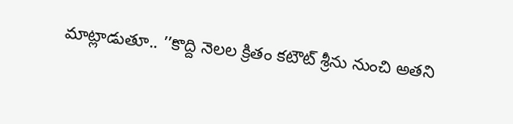మాట్లాడుతూ.. ’’కొద్ది నెలల క్రితం కటౌట్ శ్రీను నుంచి అతని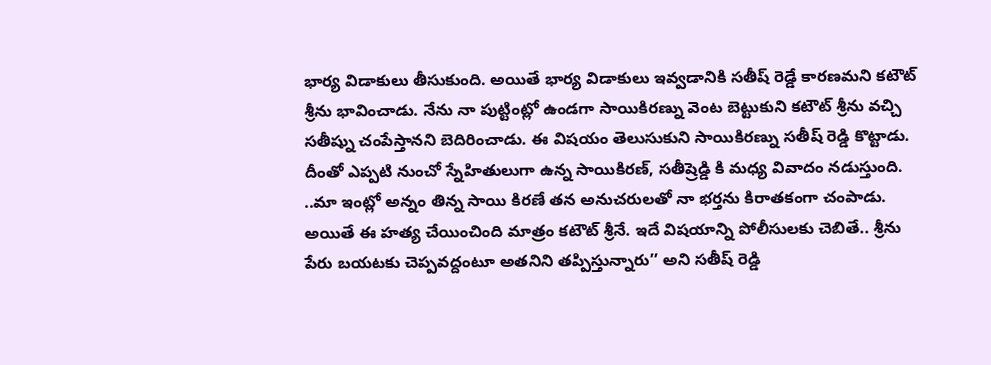భార్య విడాకులు తీసుకుంది. అయితే భార్య విడాకులు ఇవ్వడానికి సతీష్ రెడ్డే కారణమని కటౌట్ శ్రీను భావించాడు. నేను నా పుట్టింట్లో ఉండగా సాయికిరణ్ను వెంట బెట్టుకుని కటౌట్ శ్రీను వచ్చి సతీష్ను చంపేస్తానని బెదిరించాడు. ఈ విషయం తెలుసుకుని సాయికిరణ్ను సతీష్ రెడ్డి కొట్టాడు. దీంతో ఎప్పటి నుంచో స్నేహితులుగా ఉన్న సాయికిరణ్, సతీష్రెడ్డి కి మధ్య వివాదం నడుస్తుంది.
..మా ఇంట్లో అన్నం తిన్న సాయి కిరణే తన అనుచరులతో నా భర్తను కిరాతకంగా చంపాడు. అయితే ఈ హత్య చేయించింది మాత్రం కటౌట్ శ్రీనే. ఇదే విషయాన్ని పోలీసులకు చెబితే.. శ్రీను పేరు బయటకు చెప్పవద్దంటూ అతనిని తప్పిస్తున్నారు’’ అని సతీష్ రెడ్డి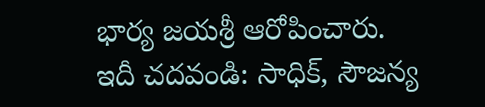భార్య జయశ్రీ ఆరోపించారు.
ఇదీ చదవండి: సాధిక్, సౌజన్య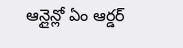ఆన్లైన్లో ఏం ఆర్డర్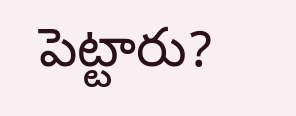పెట్టారు?